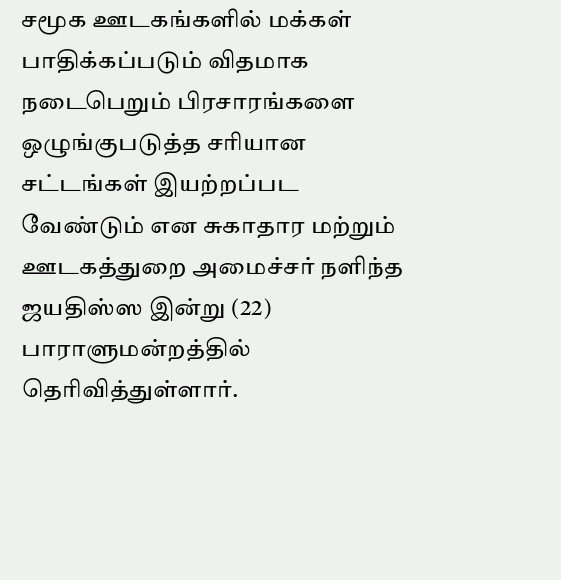சமூக ஊடகங்களில் மக்கள் பாதிக்கப்படும் விதமாக நடைபெறும் பிரசாரங்களை ஒழுங்குபடுத்த சரியான சட்டங்கள் இயற்றப்பட வேண்டும் என சுகாதார மற்றும் ஊடகத்துறை அமைச்சர் நளிந்த ஜயதிஸ்ஸ இன்று (22) பாராளுமன்றத்தில் தெரிவித்துள்ளார்.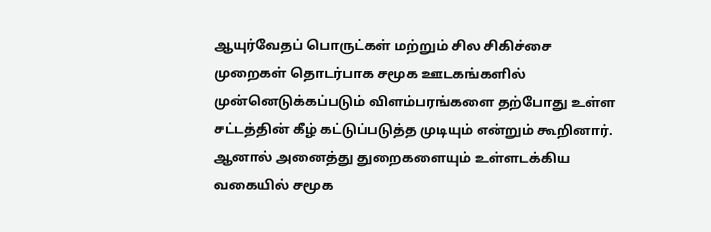ஆயுர்வேதப் பொருட்கள் மற்றும் சில சிகிச்சை முறைகள் தொடர்பாக சமூக ஊடகங்களில் முன்னெடுக்கப்படும் விளம்பரங்களை தற்போது உள்ள சட்டத்தின் கீழ் கட்டுப்படுத்த முடியும் என்றும் கூறினார்.
ஆனால் அனைத்து துறைகளையும் உள்ளடக்கிய வகையில் சமூக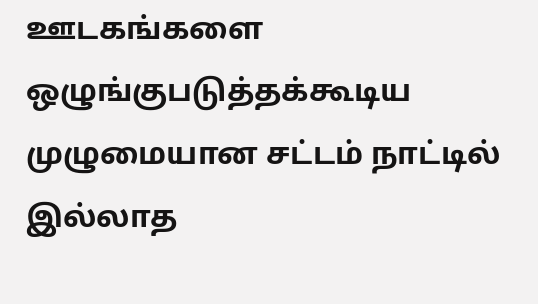ஊடகங்களை ஒழுங்குபடுத்தக்கூடிய முழுமையான சட்டம் நாட்டில் இல்லாத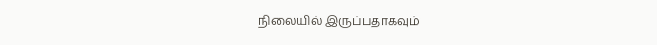நிலையில் இருப்பதாகவும்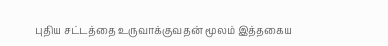புதிய சட்டத்தை உருவாக்குவதன் மூலம் இத்தகைய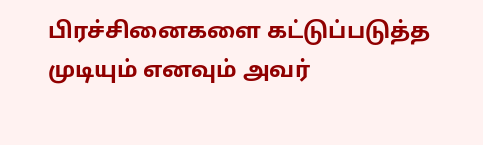பிரச்சினைகளை கட்டுப்படுத்த முடியும் எனவும் அவர்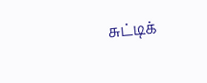சுட்டிக்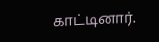காட்டினார்.